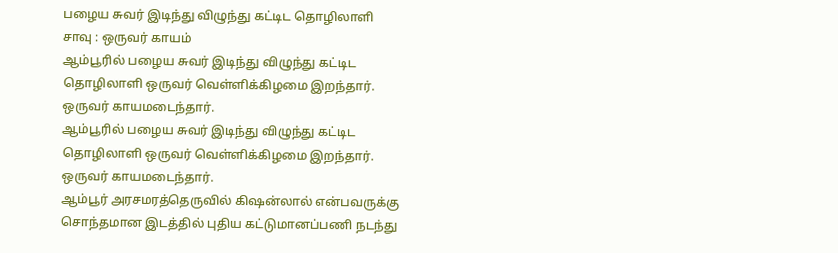பழைய சுவர் இடிந்து விழுந்து கட்டிட தொழிலாளி சாவு : ஒருவர் காயம்
ஆம்பூரில் பழைய சுவர் இடிந்து விழுந்து கட்டிட தொழிலாளி ஒருவர் வெள்ளிக்கிழமை இறந்தார். ஒருவர் காயமடைந்தார்.
ஆம்பூரில் பழைய சுவர் இடிந்து விழுந்து கட்டிட தொழிலாளி ஒருவர் வெள்ளிக்கிழமை இறந்தார். ஒருவர் காயமடைந்தார்.
ஆம்பூர் அரசமரத்தெருவில் கிஷன்லால் என்பவருக்கு சொந்தமான இடத்தில் புதிய கட்டுமானப்பணி நடந்து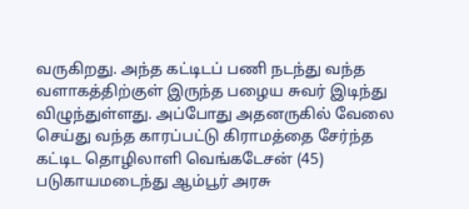வருகிறது. அந்த கட்டிடப் பணி நடந்து வந்த வளாகத்திற்குள் இருந்த பழைய சுவர் இடிந்து விழுந்துள்ளது. அப்போது அதனருகில் வேலை செய்து வந்த காரப்பட்டு கிராமத்தை சேர்ந்த கட்டிட தொழிலாளி வெங்கடேசன் (45) படுகாயமடைந்து ஆம்பூர் அரசு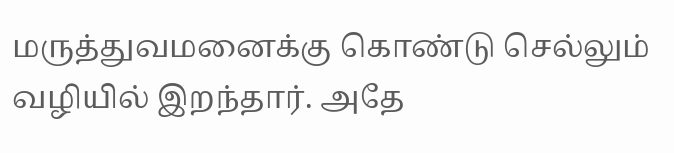மருத்துவமனைக்கு கொண்டு செல்லும் வழியில் இறந்தார். அதே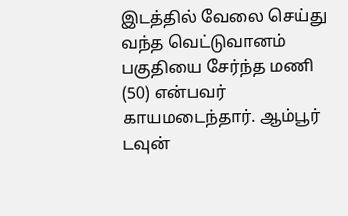இடத்தில் வேலை செய்து வந்த வெட்டுவானம் பகுதியை சேர்ந்த மணி (50) என்பவர் காயமடைந்தார். ஆம்பூர் டவுன்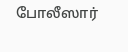போலீஸார்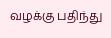வழக்கு பதிந்து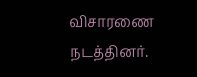விசாரணை நடத்தினர்.